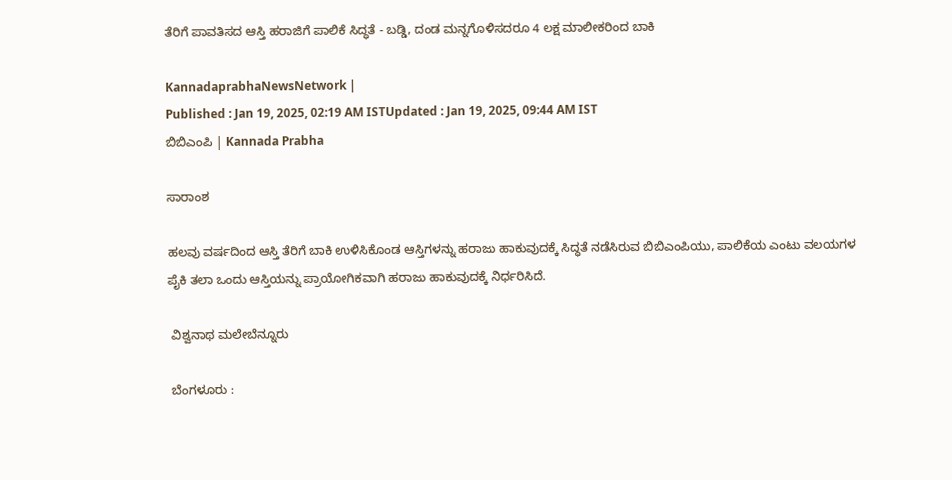ತೆರಿಗೆ ಪಾವತಿಸದ ಆಸ್ತಿ ಹರಾಜಿಗೆ ಪಾಲಿಕೆ ಸಿದ್ಧತೆ - ಬಡ್ಡಿ, ದಂಡ ಮನ್ನಗೊಳಿಸದರೂ 4 ಲಕ್ಷ ಮಾಲೀಕರಿಂದ ಬಾಕಿ

KannadaprabhaNewsNetwork |
Published : Jan 19, 2025, 02:19 AM ISTUpdated : Jan 19, 2025, 09:44 AM IST
ಬಿಬಿಎಂಪಿ | Kannada Prabha

ಸಾರಾಂಶ

ಹಲವು ವರ್ಷದಿಂದ ಆಸ್ತಿ ತೆರಿಗೆ ಬಾಕಿ ಉಳಿಸಿಕೊಂಡ ಆಸ್ತಿಗಳನ್ನು ಹರಾಜು ಹಾಕುವುದಕ್ಕೆ ಸಿದ್ಧತೆ ನಡೆಸಿರುವ ಬಿಬಿಎಂಪಿಯು, ಪಾಲಿಕೆಯ ಎಂಟು ವಲಯಗಳ ಪೈಕಿ ತಲಾ ಒಂದು ಆಸ್ತಿಯನ್ನು ಪ್ರಾಯೋಗಿಕವಾಗಿ ಹರಾಜು ಹಾಕುವುದಕ್ಕೆ ನಿರ್ಧರಿಸಿದೆ.

 ವಿಶ್ವನಾಥ ಮಲೇಬೆನ್ನೂರು

 ಬೆಂಗಳೂರು :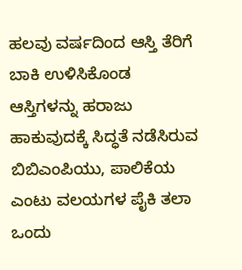ಹಲವು ವರ್ಷದಿಂದ ಆಸ್ತಿ ತೆರಿಗೆ ಬಾಕಿ ಉಳಿಸಿಕೊಂಡ ಆಸ್ತಿಗಳನ್ನು ಹರಾಜು ಹಾಕುವುದಕ್ಕೆ ಸಿದ್ಧತೆ ನಡೆಸಿರುವ ಬಿಬಿಎಂಪಿಯು, ಪಾಲಿಕೆಯ ಎಂಟು ವಲಯಗಳ ಪೈಕಿ ತಲಾ ಒಂದು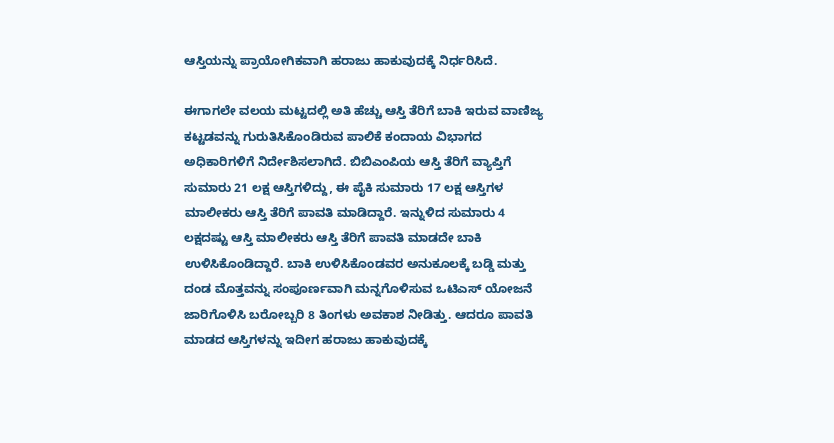ಆಸ್ತಿಯನ್ನು ಪ್ರಾಯೋಗಿಕವಾಗಿ ಹರಾಜು ಹಾಕುವುದಕ್ಕೆ ನಿರ್ಧರಿಸಿದೆ.

ಈಗಾಗಲೇ ವಲಯ ಮಟ್ಟದಲ್ಲಿ ಅತಿ ಹೆಚ್ಚು ಆಸ್ತಿ ತೆರಿಗೆ ಬಾಕಿ ಇರುವ ವಾಣಿಜ್ಯ ಕಟ್ಟಡವನ್ನು ಗುರುತಿಸಿಕೊಂಡಿರುವ ಪಾಲಿಕೆ ಕಂದಾಯ ವಿಭಾಗದ ಅಧಿಕಾರಿಗಳಿಗೆ ನಿರ್ದೇಶಿಸಲಾಗಿದೆ. ಬಿಬಿಎಂಪಿಯ ಆಸ್ತಿ ತೆರಿಗೆ ವ್ಯಾಪ್ತಿಗೆ ಸುಮಾರು 21 ಲಕ್ಷ ಆಸ್ತಿಗಳಿದ್ದು, ಈ ಪೈಕಿ ಸುಮಾರು 17 ಲಕ್ಷ ಆಸ್ತಿಗಳ ಮಾಲೀಕರು ಆಸ್ತಿ ತೆರಿಗೆ ಪಾವತಿ ಮಾಡಿದ್ದಾರೆ. ಇನ್ನುಳಿದ ಸುಮಾರು 4 ಲಕ್ಷದಷ್ಟು ಆಸ್ತಿ ಮಾಲೀಕರು ಆಸ್ತಿ ತೆರಿಗೆ ಪಾವತಿ ಮಾಡದೇ ಬಾಕಿ ಉಳಿಸಿಕೊಂಡಿದ್ದಾರೆ. ಬಾಕಿ ಉಳಿಸಿಕೊಂಡವರ ಅನುಕೂಲಕ್ಕೆ ಬಡ್ಡಿ ಮತ್ತು ದಂಡ ಮೊತ್ತವನ್ನು ಸಂಪೂರ್ಣವಾಗಿ ಮನ್ನಗೊಳಿಸುವ ಒಟಿಎಸ್‌ ಯೋಜನೆ ಜಾರಿಗೊಳಿಸಿ ಬರೋಬ್ಬರಿ 8 ತಿಂಗಳು ಅವಕಾಶ ನೀಡಿತ್ತು. ಆದರೂ ಪಾವತಿ ಮಾಡದ ಆಸ್ತಿಗಳನ್ನು ಇದೀಗ ಹರಾಜು ಹಾಕುವುದಕ್ಕೆ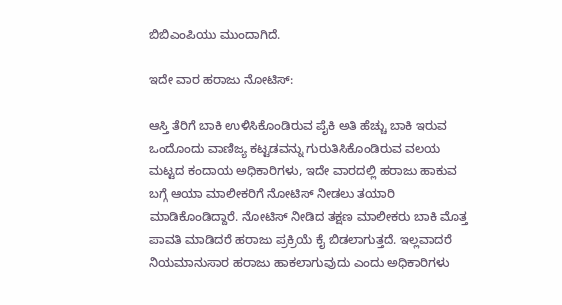ಬಿಬಿಎಂಪಿಯು ಮುಂದಾಗಿದೆ.

ಇದೇ ವಾರ ಹರಾಜು ನೋಟಿಸ್‌:

ಆಸ್ತಿ ತೆರಿಗೆ ಬಾಕಿ ಉಳಿಸಿಕೊಂಡಿರುವ ಪೈಕಿ ಅತಿ ಹೆಚ್ಚು ಬಾಕಿ ಇರುವ ಒಂದೊಂದು ವಾಣಿಜ್ಯ ಕಟ್ಟಡವನ್ನು ಗುರುತಿಸಿಕೊಂಡಿರುವ ವಲಯ ಮಟ್ಟದ ಕಂದಾಯ ಅಧಿಕಾರಿಗಳು, ಇದೇ ವಾರದಲ್ಲಿ ಹರಾಜು ಹಾಕುವ ಬಗ್ಗೆ ಆಯಾ ಮಾಲೀಕರಿಗೆ ನೋಟಿಸ್‌ ನೀಡಲು ತಯಾರಿ ಮಾಡಿಕೊಂಡಿದ್ದಾರೆ. ನೋಟಿಸ್‌ ನೀಡಿದ ತಕ್ಷಣ ಮಾಲೀಕರು ಬಾಕಿ ಮೊತ್ತ ಪಾವತಿ ಮಾಡಿದರೆ ಹರಾಜು ಪ್ರಕ್ರಿಯೆ ಕೈ ಬಿಡಲಾಗುತ್ತದೆ. ಇಲ್ಲವಾದರೆ ನಿಯಮಾನುಸಾರ ಹರಾಜು ಹಾಕಲಾಗುವುದು ಎಂದು ಅಧಿಕಾರಿಗಳು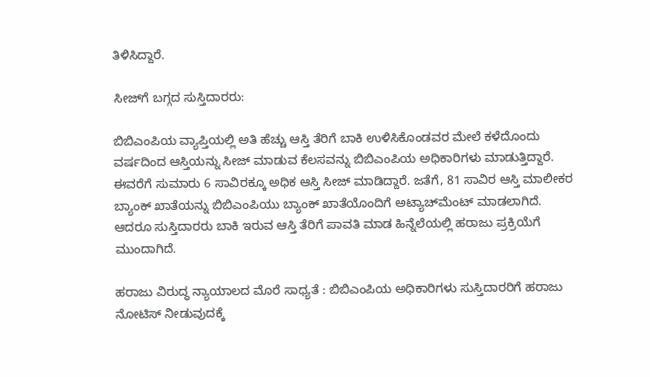ತಿಳಿಸಿದ್ದಾರೆ.

ಸೀಜ್‌ಗೆ ಬಗ್ಗದ ಸುಸ್ತಿದಾರರು:

ಬಿಬಿಎಂಪಿಯ ವ್ಯಾಪ್ತಿಯಲ್ಲಿ ಅತಿ ಹೆಚ್ಚು ಆಸ್ತಿ ತೆರಿಗೆ ಬಾಕಿ ಉಳಿಸಿಕೊಂಡವರ ಮೇಲೆ ಕಳೆದೊಂದು ವರ್ಷದಿಂದ ಆಸ್ತಿಯನ್ನು ಸೀಜ್‌ ಮಾಡುವ ಕೆಲಸವನ್ನು ಬಿಬಿಎಂಪಿಯ ಅಧಿಕಾರಿಗಳು ಮಾಡುತ್ತಿದ್ದಾರೆ. ಈವರೆಗೆ ಸುಮಾರು 6 ಸಾವಿರಕ್ಕೂ ಅಧಿಕ ಆಸ್ತಿ ಸೀಜ್‌ ಮಾಡಿದ್ದಾರೆ. ಜತೆಗೆ, 81 ಸಾವಿರ ಆಸ್ತಿ ಮಾಲೀಕರ ಬ್ಯಾಂಕ್‌ ಖಾತೆಯನ್ನು ಬಿಬಿಎಂಪಿಯು ಬ್ಯಾಂಕ್‌ ಖಾತೆಯೊಂದಿಗೆ ಅಟ್ಯಾಚ್‌ಮೆಂಟ್‌ ಮಾಡಲಾಗಿದೆ. ಆದರೂ ಸುಸ್ತಿದಾರರು ಬಾಕಿ ಇರುವ ಆಸ್ತಿ ತೆರಿಗೆ ಪಾವತಿ ಮಾಡ ಹಿನ್ನೆಲೆಯಲ್ಲಿ ಹರಾಜು ಪ್ರಕ್ರಿಯೆಗೆ ಮುಂದಾಗಿದೆ.

ಹರಾಜು ವಿರುದ್ಧ ನ್ಯಾಯಾಲದ ಮೊರೆ ಸಾಧ್ಯತೆ : ಬಿಬಿಎಂಪಿಯ ಅಧಿಕಾರಿಗಳು ಸುಸ್ತಿದಾರರಿಗೆ ಹರಾಜು ನೋಟಿಸ್‌ ನೀಡುವುದಕ್ಕೆ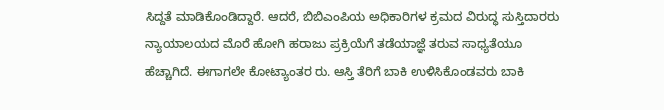ಸಿದ್ದತೆ ಮಾಡಿಕೊಂಡಿದ್ದಾರೆ. ಆದರೆ, ಬಿಬಿಎಂಪಿಯ ಅಧಿಕಾರಿಗಳ ಕ್ರಮದ ವಿರುದ್ಧ ಸುಸ್ತಿದಾರರು ನ್ಯಾಯಾಲಯದ ಮೊರೆ ಹೋಗಿ ಹರಾಜು ಪ್ರಕ್ರಿಯೆಗೆ ತಡೆಯಾಜ್ಞೆ ತರುವ ಸಾಧ್ಯತೆಯೂ ಹೆಚ್ಚಾಗಿದೆ. ಈಗಾಗಲೇ ಕೋಟ್ಯಾಂತರ ರು. ಆಸ್ತಿ ತೆರಿಗೆ ಬಾಕಿ ಉಳಿಸಿಕೊಂಡವರು ಬಾಕಿ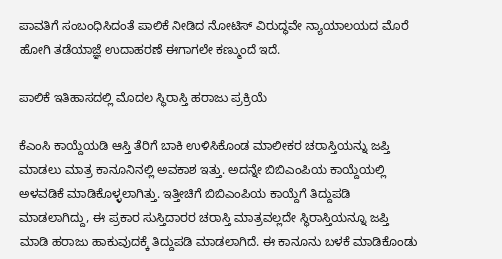ಪಾವತಿಗೆ ಸಂಬಂಧಿಸಿದಂತೆ ಪಾಲಿಕೆ ನೀಡಿದ ನೋಟಿಸ್‌ ವಿರುದ್ಧವೇ ನ್ಯಾಯಾಲಯದ ಮೊರೆ ಹೋಗಿ ತಡೆಯಾಜ್ಞೆ ಉದಾಹರಣೆ ಈಗಾಗಲೇ ಕಣ್ಮುಂದೆ ಇದೆ.

ಪಾಲಿಕೆ ಇತಿಹಾಸದಲ್ಲಿ ಮೊದಲ ಸ್ಥಿರಾಸ್ತಿ ಹರಾಜು ಪ್ರಕ್ರಿಯೆ

ಕೆಎಂಸಿ ಕಾಯ್ದೆಯಡಿ ಆಸ್ತಿ ತೆರಿಗೆ ಬಾಕಿ ಉಳಿಸಿಕೊಂಡ ಮಾಲೀಕರ ಚರಾಸ್ತಿಯನ್ನು ಜಪ್ತಿ ಮಾಡಲು ಮಾತ್ರ ಕಾನೂನಿನಲ್ಲಿ ಅವಕಾಶ ಇತ್ತು. ಅದನ್ನೇ ಬಿಬಿಎಂಪಿಯ ಕಾಯ್ದೆಯಲ್ಲಿ ಅಳವಡಿಕೆ ಮಾಡಿಕೊಳ್ಳಲಾಗಿತ್ತು. ಇತ್ತೀಚಿಗೆ ಬಿಬಿಎಂಪಿಯ ಕಾಯ್ದೆಗೆ ತಿದ್ದುಪಡಿ ಮಾಡಲಾಗಿದ್ದು, ಈ ಪ್ರಕಾರ ಸುಸ್ತಿದಾರರ ಚರಾಸ್ತಿ ಮಾತ್ರವಲ್ಲದೇ ಸ್ಥಿರಾಸ್ತಿಯನ್ನೂ ಜಪ್ತಿ ಮಾಡಿ ಹರಾಜು ಹಾಕುವುದಕ್ಕೆ ತಿದ್ದುಪಡಿ ಮಾಡಲಾಗಿದೆ. ಈ ಕಾನೂನು ಬಳಕೆ ಮಾಡಿಕೊಂಡು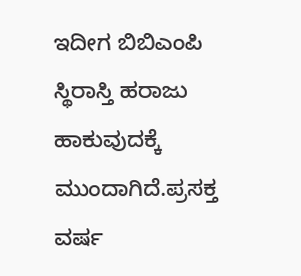ಇದೀಗ ಬಿಬಿಎಂಪಿ ಸ್ಥಿರಾಸ್ತಿ ಹರಾಜು ಹಾಕುವುದಕ್ಕೆ ಮುಂದಾಗಿದೆ.ಪ್ರಸಕ್ತ ವರ್ಷ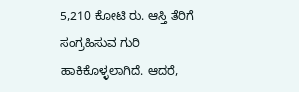5,210 ಕೋಟಿ ರು. ಆಸ್ತಿ ತೆರಿಗೆ ಸಂಗ್ರಹಿಸುವ ಗುರಿ ಹಾಕಿಕೊಳ್ಳಲಾಗಿದೆ. ಆದರೆ,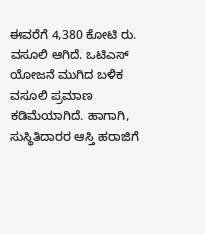ಈವರೆಗೆ 4,380 ಕೋಟಿ ರು. ವಸೂಲಿ ಆಗಿದೆ. ಒಟಿಎಸ್‌ ಯೋಜನೆ ಮುಗಿದ ಬಳಿಕ ವಸೂಲಿ ಪ್ರಮಾಣ ಕಡಿಮೆಯಾಗಿದೆ. ಹಾಗಾಗಿ, ಸುಸ್ಥಿತಿದಾರರ ಆಸ್ತಿ ಹರಾಜಿಗೆ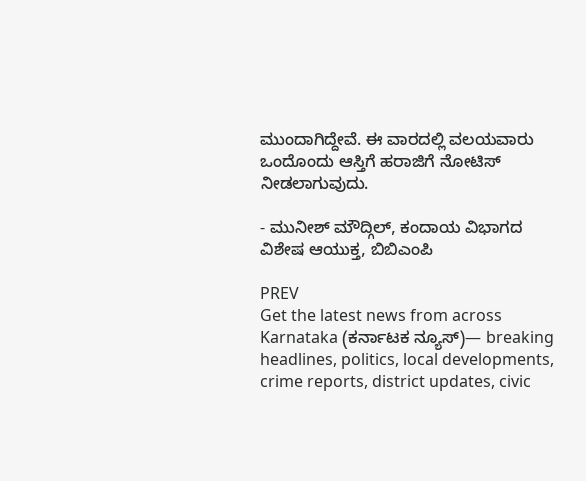ಮುಂದಾಗಿದ್ದೇವೆ. ಈ ವಾರದಲ್ಲಿ ವಲಯವಾರು ಒಂದೊಂದು ಆಸ್ತಿಗೆ ಹರಾಜಿಗೆ ನೋಟಿಸ್‌ ನೀಡಲಾಗುವುದು.

- ಮುನೀಶ್ ಮೌದ್ಗಿಲ್, ಕಂದಾಯ ವಿಭಾಗದ ವಿಶೇಷ ಆಯುಕ್ತ, ಬಿಬಿಎಂಪಿ

PREV
Get the latest news from across Karnataka (ಕರ್ನಾಟಕ ನ್ಯೂಸ್)— breaking headlines, politics, local developments, crime reports, district updates, civic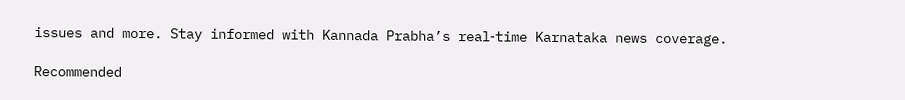issues and more. Stay informed with Kannada Prabha’s real‑time Karnataka news coverage.

Recommended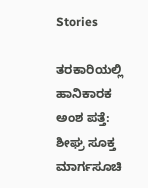Stories

ತರಕಾರಿಯಲ್ಲಿ ಹಾನಿಕಾರಕ ಅಂಶ ಪತ್ತೆ: ಶೀಘ್ರ ಸೂಕ್ತ ಮಾರ್ಗಸೂಚಿ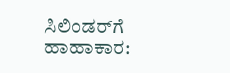ಸಿಲಿಂಡರ್‌ಗೆ ಹಾಹಾಕಾರ: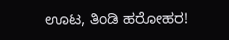ಊಟ, ತಿಂಡಿ ಹರೋಹರ!